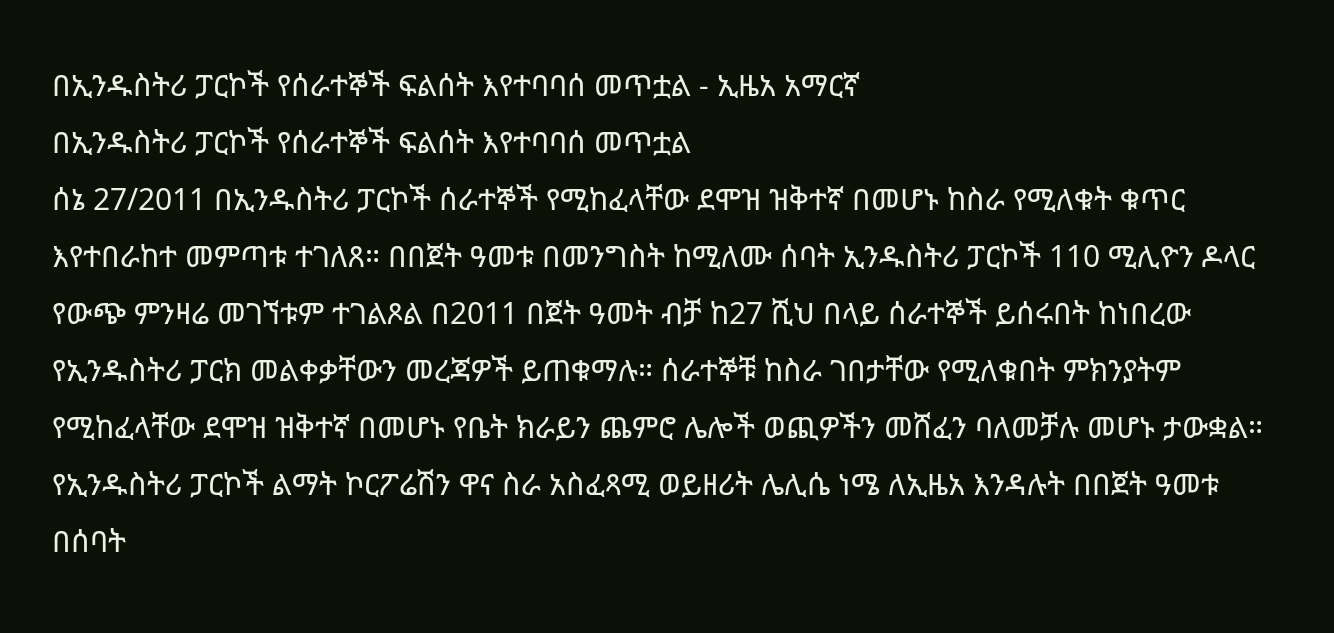በኢንዱስትሪ ፓርኮች የሰራተኞች ፍልሰት እየተባባሰ መጥቷል - ኢዜአ አማርኛ
በኢንዱስትሪ ፓርኮች የሰራተኞች ፍልሰት እየተባባሰ መጥቷል
ሰኔ 27/2011 በኢንዱስትሪ ፓርኮች ሰራተኞች የሚከፈላቸው ደሞዝ ዝቅተኛ በመሆኑ ከስራ የሚለቁት ቁጥር እየተበራከተ መምጣቱ ተገለጸ። በበጀት ዓመቱ በመንግስት ከሚለሙ ሰባት ኢንዱስትሪ ፓርኮች 110 ሚሊዮን ዶላር የውጭ ምንዛሬ መገኘቱም ተገልጾል በ2011 በጀት ዓመት ብቻ ከ27 ሺህ በላይ ሰራተኞች ይሰሩበት ከነበረው የኢንዱስትሪ ፓርክ መልቀቃቸውን መረጃዎች ይጠቁማሉ። ሰራተኞቹ ከስራ ገበታቸው የሚለቁበት ምክንያትም የሚከፈላቸው ደሞዝ ዝቅተኛ በመሆኑ የቤት ክራይን ጨምሮ ሌሎች ወጪዎችን መሸፈን ባለመቻሉ መሆኑ ታውቋል። የኢንዱስትሪ ፓርኮች ልማት ኮርፖሬሽን ዋና ስራ አስፈጻሚ ወይዘሪት ሌሊሴ ነሜ ለኢዜአ እንዳሉት በበጀት ዓመቱ በሰባት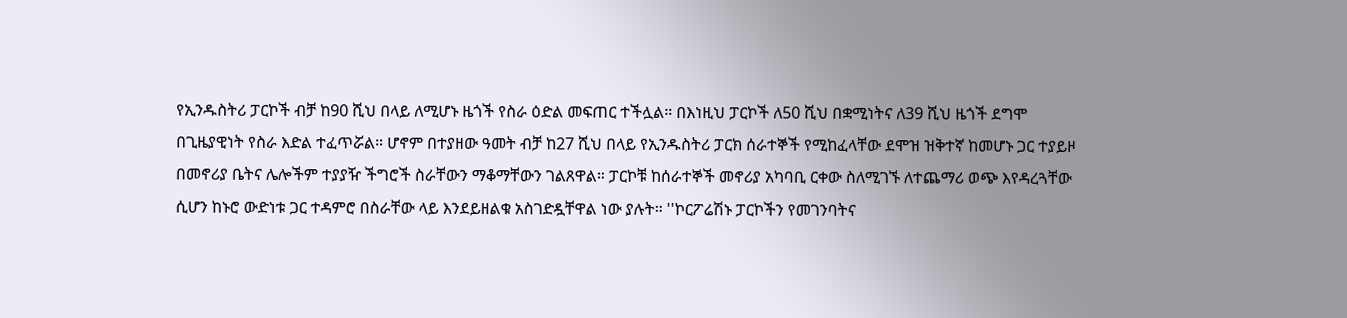የኢንዱስትሪ ፓርኮች ብቻ ከ90 ሺህ በላይ ለሚሆኑ ዜጎች የስራ ዕድል መፍጠር ተችሏል። በእነዚህ ፓርኮች ለ50 ሺህ በቋሚነትና ለ39 ሺህ ዜጎች ደግሞ በጊዜያዊነት የስራ እድል ተፈጥሯል። ሆኖም በተያዘው ዓመት ብቻ ከ27 ሺህ በላይ የኢንዱስትሪ ፓርክ ሰራተኞች የሚከፈላቸው ደሞዝ ዝቅተኛ ከመሆኑ ጋር ተያይዞ በመኖሪያ ቤትና ሌሎችም ተያያዥ ችግሮች ስራቸውን ማቆማቸውን ገልጸዋል። ፓርኮቹ ከሰራተኞች መኖሪያ አካባቢ ርቀው ስለሚገኙ ለተጨማሪ ወጭ እየዳረጓቸው ሲሆን ከኑሮ ውድነቱ ጋር ተዳምሮ በስራቸው ላይ እንደይዘልቁ አስገድዷቸዋል ነው ያሉት። ''ኮርፖሬሽኑ ፓርኮችን የመገንባትና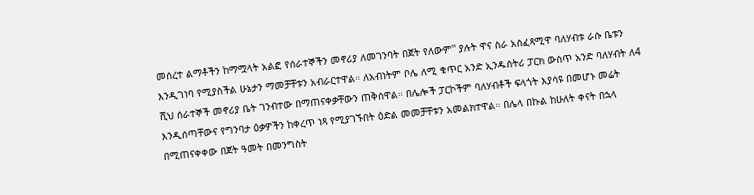መሰረተ ልማቶችን ከማሟላት አልፎ የሰራተኞችን መኖሪያ ለመገንባት በጀት የለውም'' ያሉት ዋና ስራ አስፈጻሚዋ ባለሃብቱ ራሱ ቤቱን እንዲገነባ የሚያስችል ሁኔታን ማመቻቸቱን አብራርተዋል። ለአብነትም ቦሌ ለሚ ቁጥር አንድ ኢንዱስትሪ ፓርክ ውስጥ አንድ ባለሃብት ለ4 ሺህ ሰራተኞች መኖሪያ ቤት ገንብተው በማጠናቀቃቸውን ጠቅሰዋል። በሌሎች ፓርኮችም ባለሃብቶች ፍላጎት እያሳዩ በመሆኑ መሬት እንዲሰጣቸውና የግንባታ ዕቃዎችን ከቀረጥ ነጻ የሚያገኙበት ዕድል መመቻቸቱን አመልክተዋል። በሌላ በኩል ከሁለት ቀናት በኋላ በሚጠናቀቀው በጀት ዓመት በመንግስት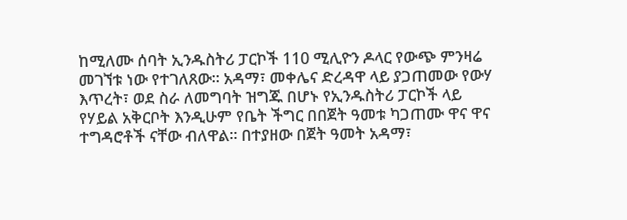ከሚለሙ ሰባት ኢንዱስትሪ ፓርኮች 110 ሚሊዮን ዶላር የውጭ ምንዛሬ መገኘቱ ነው የተገለጸው። አዳማ፣ መቀሌና ድረዳዋ ላይ ያጋጠመው የውሃ እጥረት፣ ወደ ስራ ለመግባት ዝግጁ በሆኑ የኢንዱስትሪ ፓርኮች ላይ የሃይል አቅርቦት እንዲሁም የቤት ችግር በበጀት ዓመቱ ካጋጠሙ ዋና ዋና ተግዳሮቶች ናቸው ብለዋል። በተያዘው በጀት ዓመት አዳማ፣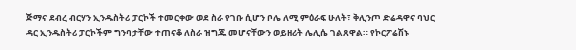ጅማና ደብረ ብርሃን ኢንዱስትሪ ፓርኮች ተመርቀው ወደ ስራ የገቡ ሲሆን ቦሌ ለሚ ምዕራፍ ሁለት፣ ቅሊንጦ ድሬዳዋና ባህር ዳር ኢንዱስትሪ ፓርኮችም ግንባታቸው ተጠናቆ ለስራ ዝግጁ መሆናቸውን ወይዘሪት ሌሊሴ ገልጸዋል። የኮርፖሬሽኑ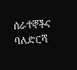ሰራተኞችና ባለድርሻ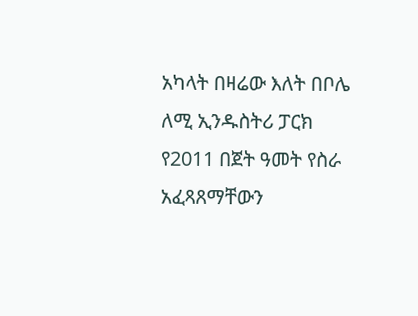አካላት በዛሬው እለት በቦሌ ለሚ ኢንዱስትሪ ፓርክ የ2011 በጀት ዓመት የስራ አፈጻጸማቸውን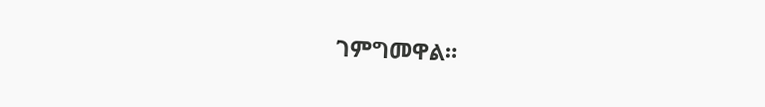ገምግመዋል።